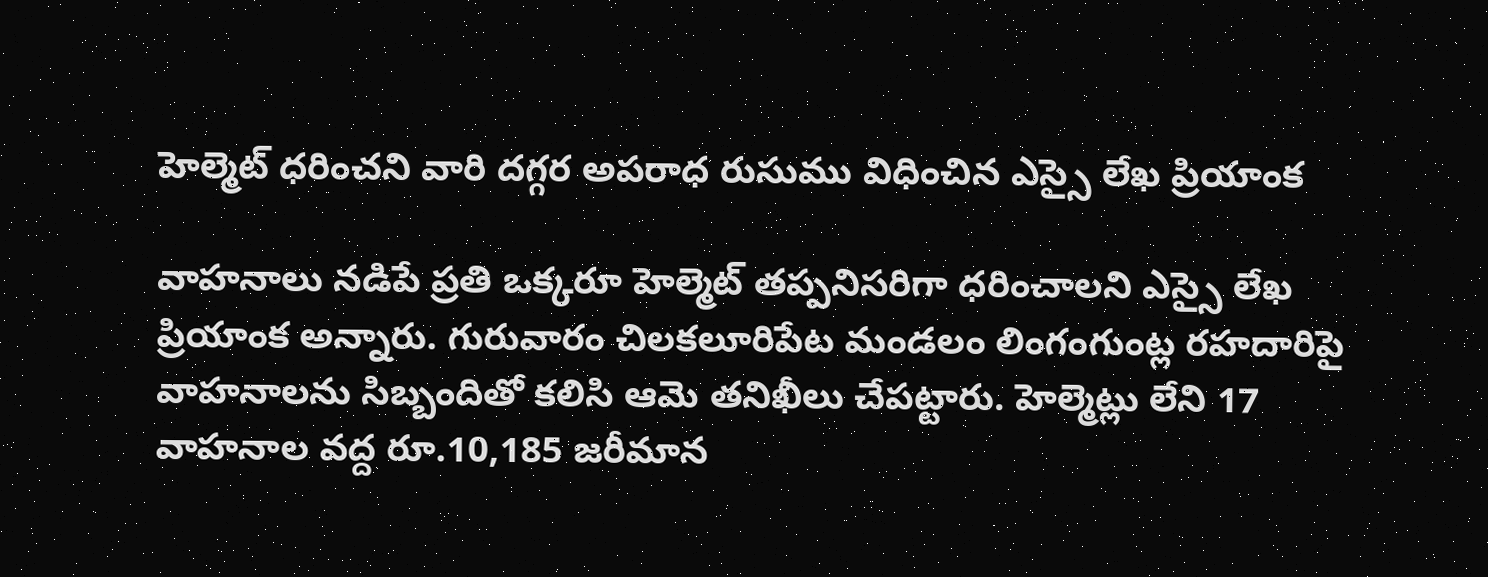హెల్మెట్ ధరించని వారి దగ్గర అపరాధ రుసుము విధించిన ఎస్సై లేఖ ప్రియాంక

వాహనాలు నడిపే ప్రతి ఒక్కరూ హెల్మెట్ తప్పనిసరిగా ధరించాలని ఎస్సై లేఖ ప్రియాంక అన్నారు. గురువారం చిలకలూరిపేట మండలం లింగంగుంట్ల రహదారిపై వాహనాలను సిబ్బందితో కలిసి ఆమె తనిఖీలు చేపట్టారు. హెల్మెట్లు లేని 17 వాహనాల వద్ద రూ.10,185 జరీమాన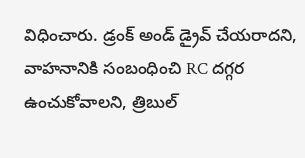విధించారు. డ్రంక్ అండ్ డ్రైవ్ చేయరాదని, వాహనానికి సంబంధించి RC దగ్గర ఉంచుకోవాలని, త్రిబుల్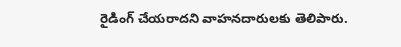రైడింగ్ చేయరాదని వాహనదారులకు తెలిపారు.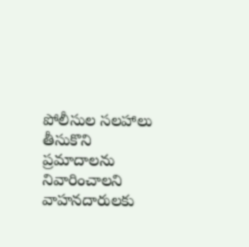పోలీసుల సలహాలు తీసుకొని ప్రమాదాలను నివారించాలని వాహనదారులకు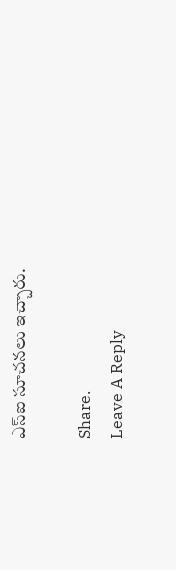ఎస్ఐ సూచనలు ఇచ్చారు.

Share.
Leave A Reply